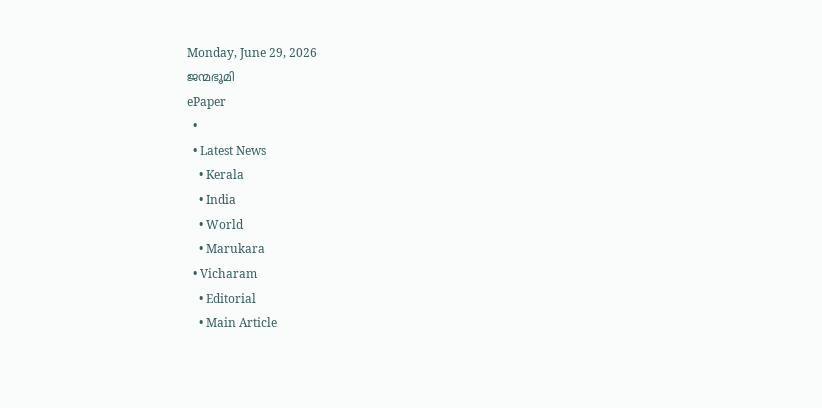Monday, June 29, 2026
ജന്മഭൂമി
ePaper
  •
  • Latest News
    • Kerala
    • India
    • World
    • Marukara
  • Vicharam
    • Editorial
    • Main Article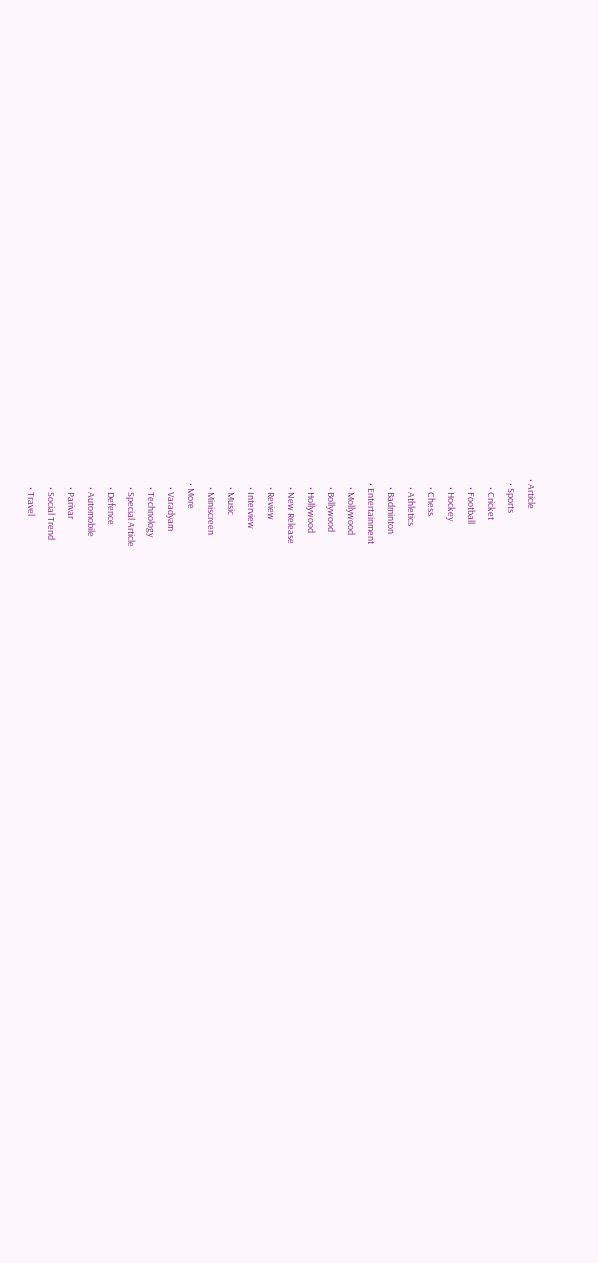• Article
  • Sports
    • Cricket
    • Football
    • Hockey
    • Chess
    • Athletics
    • Badminton
  • Entertainment
    • Mollywood
    • Bollywood
    • Hollywood
    • New Release
    • Review
    • Interview
    • Music
    • Miniscreen
  • More
    • Varadyam
    • Technology
    • Special Article
    • Defence
    • Automobile
    • Parivar
    • Social Trend
    • Travel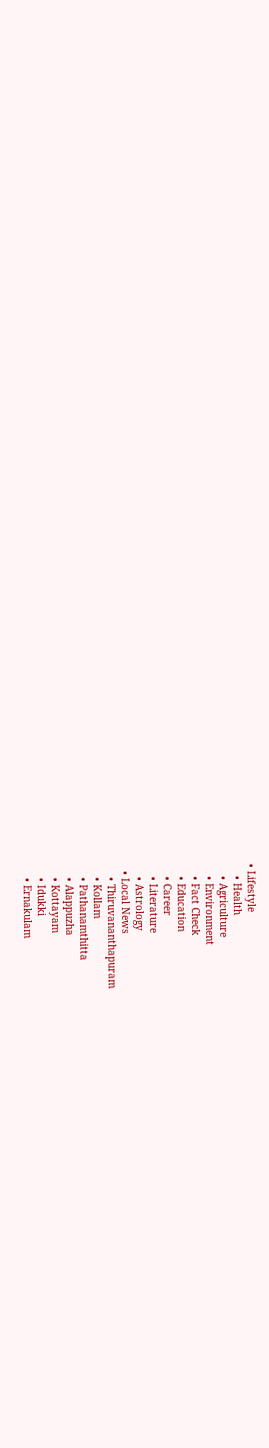• Lifestyle
    • Health
    • Agriculture
    • Environment
    • Fact Check
    • Education
    • Career
    • Literature
    • Astrology
  • Local News
    • Thiruvananthapuram
    • Kollam
    • Pathanamthitta
    • Alappuzha
    • Kottayam
    • Idukki
    • Ernakulam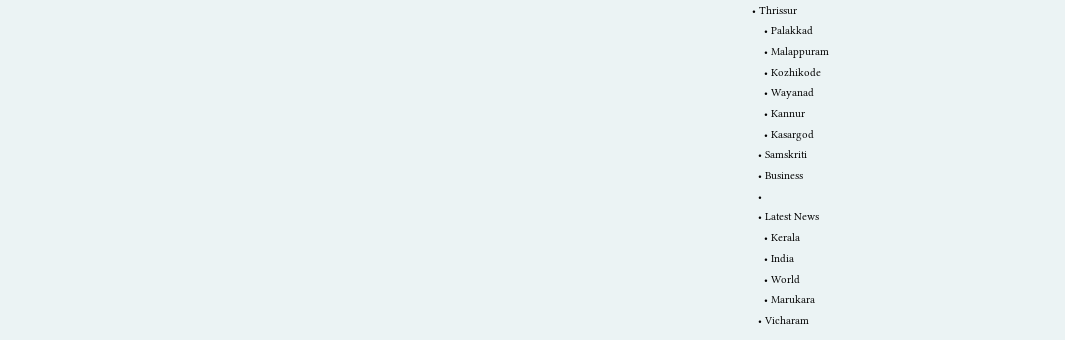• Thrissur
    • Palakkad
    • Malappuram
    • Kozhikode
    • Wayanad
    • Kannur
    • Kasargod
  • Samskriti
  • Business
  •
  • Latest News
    • Kerala
    • India
    • World
    • Marukara
  • Vicharam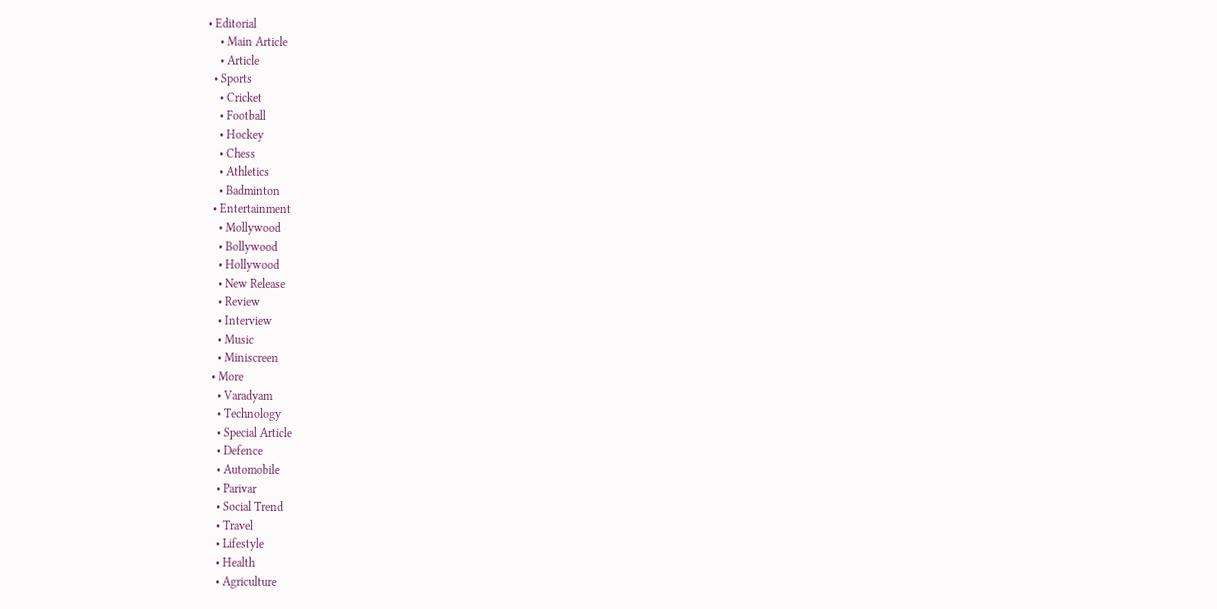• Editorial
    • Main Article
    • Article
  • Sports
    • Cricket
    • Football
    • Hockey
    • Chess
    • Athletics
    • Badminton
  • Entertainment
    • Mollywood
    • Bollywood
    • Hollywood
    • New Release
    • Review
    • Interview
    • Music
    • Miniscreen
  • More
    • Varadyam
    • Technology
    • Special Article
    • Defence
    • Automobile
    • Parivar
    • Social Trend
    • Travel
    • Lifestyle
    • Health
    • Agriculture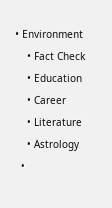• Environment
    • Fact Check
    • Education
    • Career
    • Literature
    • Astrology
  •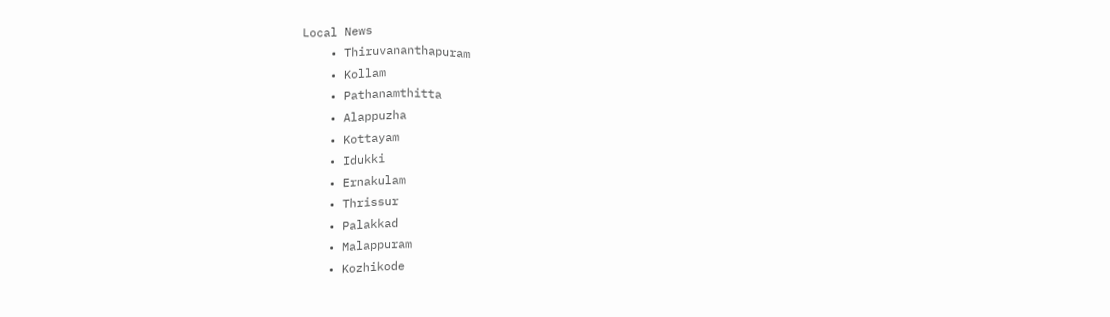Local News
    • Thiruvananthapuram
    • Kollam
    • Pathanamthitta
    • Alappuzha
    • Kottayam
    • Idukki
    • Ernakulam
    • Thrissur
    • Palakkad
    • Malappuram
    • Kozhikode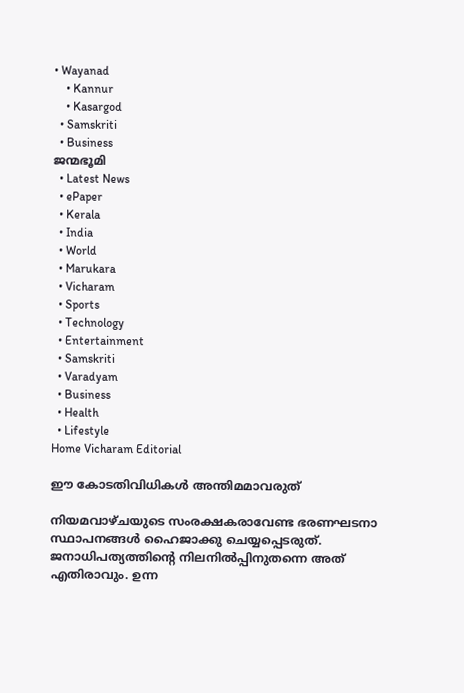• Wayanad
    • Kannur
    • Kasargod
  • Samskriti
  • Business
ജന്മഭൂമി
  • Latest News
  • ePaper
  • Kerala
  • India
  • World
  • Marukara
  • Vicharam
  • Sports
  • Technology
  • Entertainment
  • Samskriti
  • Varadyam
  • Business
  • Health
  • Lifestyle
Home Vicharam Editorial

ഈ കോടതിവിധികള്‍ അന്തിമമാവരുത്

നിയമവാഴ്ചയുടെ സംരക്ഷകരാവേണ്ട ഭരണഘടനാ സ്ഥാപനങ്ങള്‍ ഹൈജാക്കു ചെയ്യപ്പെടരുത്. ജനാധിപത്യത്തിന്റെ നിലനില്‍പ്പിനുതന്നെ അത് എതിരാവും. ഉന്ന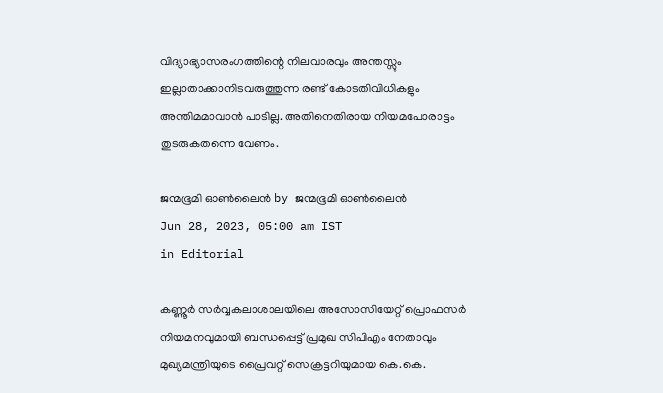വിദ്യാഭ്യാസരംഗത്തിന്റെ നിലവാരവും അന്തസ്സും ഇല്ലാതാക്കാനിടവരുത്തുന്ന രണ്ട് കോടതിവിധികളും അന്തിമമാവാന്‍ പാടില്ല. അതിനെതിരായ നിയമപോരാട്ടം തുടരുകതന്നെ വേണം.

ജന്മഭൂമി ഓണ്‍ലൈന്‍ by ജന്മഭൂമി ഓണ്‍ലൈന്‍
Jun 28, 2023, 05:00 am IST
in Editorial

കണ്ണൂര്‍ സര്‍വ്വകലാശാലയിലെ അസോസിയേറ്റ് പ്രൊഫസര്‍ നിയമനവുമായി ബന്ധപ്പെട്ട് പ്രമുഖ സിപിഎം നേതാവും മുഖ്യമന്ത്രിയുടെ പ്രൈവറ്റ് സെക്രട്ടറിയുമായ കെ.കെ.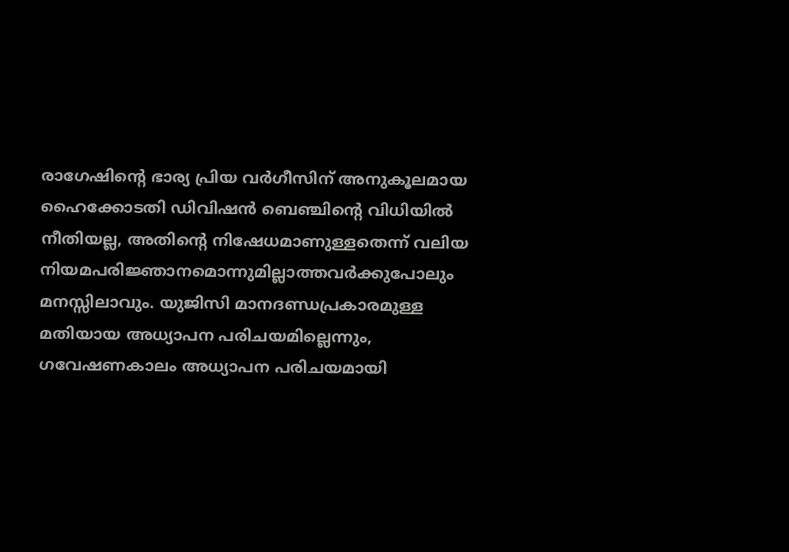രാഗേഷിന്റെ ഭാര്യ പ്രിയ വര്‍ഗീസിന് അനുകൂലമായ ഹൈക്കോടതി ഡിവിഷന്‍ ബെഞ്ചിന്റെ വിധിയില്‍ നീതിയല്ല, അതിന്റെ നിഷേധമാണുള്ളതെന്ന് വലിയ നിയമപരിജ്ഞാനമൊന്നുമില്ലാത്തവര്‍ക്കുപോലും മനസ്സിലാവും. യുജിസി മാനദണ്ഡപ്രകാരമുള്ള മതിയായ അധ്യാപന പരിചയമില്ലെന്നും, ഗവേഷണകാലം അധ്യാപന പരിചയമായി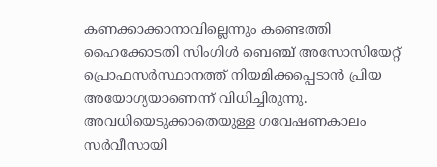കണക്കാക്കാനാവില്ലെന്നും കണ്ടെത്തി ഹൈക്കോടതി സിംഗിള്‍ ബെഞ്ച് അസോസിയേറ്റ് പ്രൊഫസര്‍സ്ഥാനത്ത് നിയമിക്കപ്പെടാന്‍ പ്രിയ അയോഗ്യയാണെന്ന് വിധിച്ചിരുന്നു. അവധിയെടുക്കാതെയുള്ള ഗവേഷണകാലം സര്‍വീസായി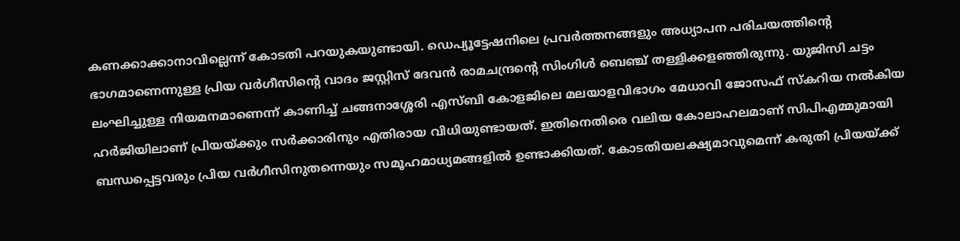കണക്കാക്കാനാവില്ലെന്ന് കോടതി പറയുകയുണ്ടായി. ഡെപ്യൂട്ടേഷനിലെ പ്രവര്‍ത്തനങ്ങളും അധ്യാപന പരിചയത്തിന്റെ ഭാഗമാണെന്നുള്ള പ്രിയ വര്‍ഗീസിന്റെ വാദം ജസ്റ്റിസ് ദേവന്‍ രാമചന്ദ്രന്റെ സിംഗിള്‍ ബെഞ്ച് തള്ളിക്കളഞ്ഞിരുന്നു. യുജിസി ചട്ടം ലംഘിച്ചുള്ള നിയമനമാണെന്ന് കാണിച്ച് ചങ്ങനാശ്ശേരി എസ്ബി കോളജിലെ മലയാളവിഭാഗം മേധാവി ജോസഫ് സ്‌കറിയ നല്‍കിയ ഹര്‍ജിയിലാണ് പ്രിയയ്‌ക്കും സര്‍ക്കാരിനും എതിരായ വിധിയുണ്ടായത്. ഇതിനെതിരെ വലിയ കോലാഹലമാണ് സിപിഎമ്മുമായി ബന്ധപ്പെട്ടവരും പ്രിയ വര്‍ഗീസിനുതന്നെയും സമൂഹമാധ്യമങ്ങളില്‍ ഉണ്ടാക്കിയത്. കോടതിയലക്ഷ്യമാവുമെന്ന് കരുതി പ്രിയയ്‌ക്ക്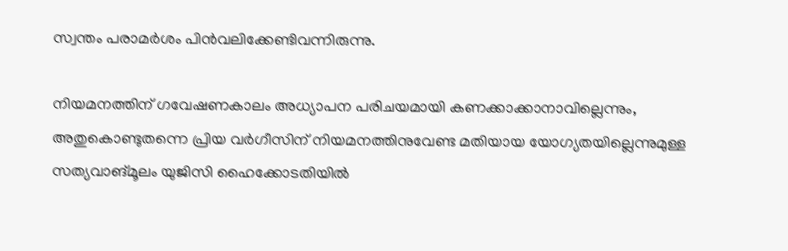സ്വന്തം പരാമര്‍ശം പിന്‍വലിക്കേണ്ടിവന്നിരുന്നു.

നിയമനത്തിന് ഗവേഷണകാലം അധ്യാപന പരിചയമായി കണക്കാക്കാനാവില്ലെന്നും, അതുകൊണ്ടുതന്നെ പ്രിയ വര്‍ഗീസിന് നിയമനത്തിനുവേണ്ട മതിയായ യോഗ്യതയില്ലെന്നുമുള്ള സത്യവാങ്മൂലം യുജിസി ഹൈക്കോടതിയില്‍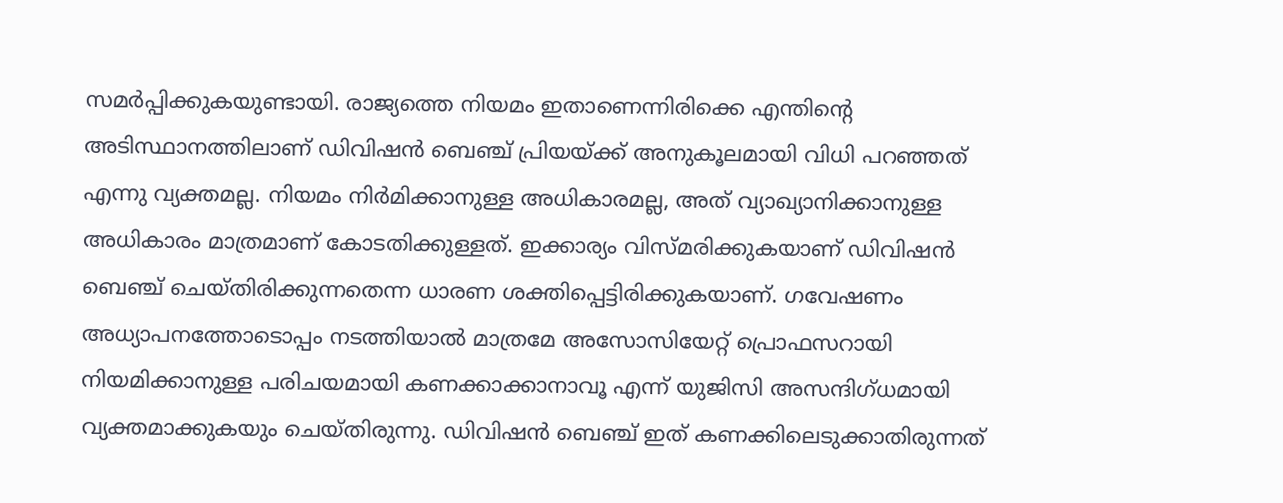സമര്‍പ്പിക്കുകയുണ്ടായി. രാജ്യത്തെ നിയമം ഇതാണെന്നിരിക്കെ എന്തിന്റെ അടിസ്ഥാനത്തിലാണ് ഡിവിഷന്‍ ബെഞ്ച് പ്രിയയ്‌ക്ക് അനുകൂലമായി വിധി പറഞ്ഞത് എന്നു വ്യക്തമല്ല. നിയമം നിര്‍മിക്കാനുള്ള അധികാരമല്ല, അത് വ്യാഖ്യാനിക്കാനുള്ള അധികാരം മാത്രമാണ് കോടതിക്കുള്ളത്. ഇക്കാര്യം വിസ്മരിക്കുകയാണ് ഡിവിഷന്‍ ബെഞ്ച് ചെയ്തിരിക്കുന്നതെന്ന ധാരണ ശക്തിപ്പെട്ടിരിക്കുകയാണ്. ഗവേഷണം അധ്യാപനത്തോടൊപ്പം നടത്തിയാല്‍ മാത്രമേ അസോസിയേറ്റ് പ്രൊഫസറായി നിയമിക്കാനുള്ള പരിചയമായി കണക്കാക്കാനാവൂ എന്ന് യുജിസി അസന്ദിഗ്ധമായി വ്യക്തമാക്കുകയും ചെയ്തിരുന്നു. ഡിവിഷന്‍ ബെഞ്ച് ഇത് കണക്കിലെടുക്കാതിരുന്നത്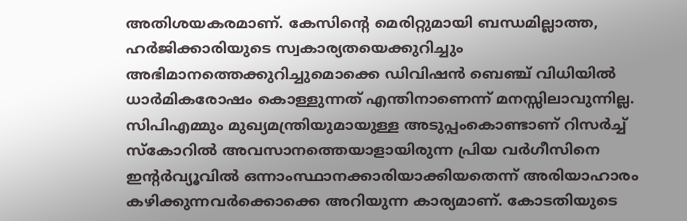അതിശയകരമാണ്. കേസിന്റെ മെരിറ്റുമായി ബന്ധമില്ലാത്ത, ഹര്‍ജിക്കാരിയുടെ സ്വകാര്യതയെക്കുറിച്ചും അഭിമാനത്തെക്കുറിച്ചുമൊക്കെ ഡിവിഷന്‍ ബെഞ്ച് വിധിയില്‍ ധാര്‍മികരോഷം കൊള്ളുന്നത് എന്തിനാണെന്ന് മനസ്സിലാവുന്നില്ല. സിപിഎമ്മും മുഖ്യമന്ത്രിയുമായുള്ള അടുപ്പംകൊണ്ടാണ് റിസര്‍ച്ച് സ്‌കോറില്‍ അവസാനത്തെയാളായിരുന്ന പ്രിയ വര്‍ഗീസിനെ ഇന്റര്‍വ്യൂവില്‍ ഒന്നാംസ്ഥാനക്കാരിയാക്കിയതെന്ന് അരിയാഹാരം കഴിക്കുന്നവര്‍ക്കൊക്കെ അറിയുന്ന കാര്യമാണ്. കോടതിയുടെ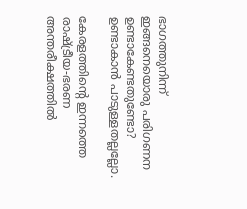ഭാഗത്തുനിന്ന് ഇങ്ങനെയൊരു പരിഗണന ഉണ്ടാകേണ്ടതുണ്ടോ? ഉണ്ടാകാന്‍ പാടുള്ളതല്ലല്ലോ.

കേരളത്തിന്റെ ഇന്നത്തെ രാഷ്‌ട്രീയ-ഭരണ അന്തരീക്ഷത്തില്‍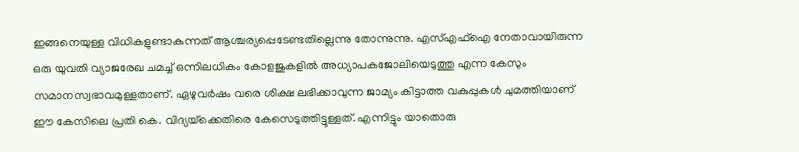ഇങ്ങനെയുള്ള വിധികളുണ്ടാകുന്നത് ആശ്ചര്യപ്പെടേണ്ടതില്ലെന്നു തോന്നുന്നു. എസ്എഫ്‌ഐ നേതാവായിരുന്ന ഒരു യുവതി വ്യാജരേഖ ചമച്ച് ഒന്നിലധികം കോളജുകളില്‍ അധ്യാപകജോലിയെടുത്തു എന്ന കേസും സമാനസ്വഭാവമുള്ളതാണ്. ഏഴുവര്‍ഷം വരെ ശിക്ഷ ലഭിക്കാവുന്ന ജാമ്യം കിട്ടാത്ത വകുപ്പുകള്‍ ചുമത്തിയാണ് ഈ കേസിലെ പ്രതി കെ. വിദ്യയ്‌ക്കെതിരെ കേസെടുത്തിട്ടുള്ളത്. എന്നിട്ടും യാതൊരു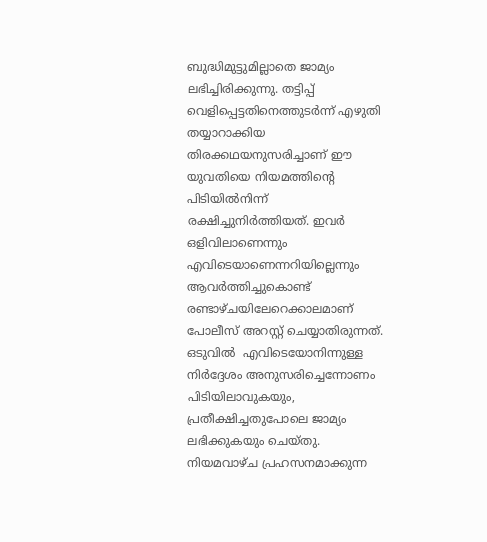ബുദ്ധിമുട്ടുമില്ലാതെ ജാമ്യം ലഭിച്ചിരിക്കുന്നു. തട്ടിപ്പ് വെളിപ്പെട്ടതിനെത്തുടര്‍ന്ന് എഴുതി തയ്യാറാക്കിയ തിരക്കഥയനുസരിച്ചാണ് ഈ യുവതിയെ നിയമത്തിന്റെ പിടിയില്‍നിന്ന് രക്ഷിച്ചുനിര്‍ത്തിയത്. ഇവര്‍ ഒളിവിലാണെന്നും എവിടെയാണെന്നറിയില്ലെന്നും ആവര്‍ത്തിച്ചുകൊണ്ട് രണ്ടാഴ്ചയിലേറെക്കാലമാണ് പോലീസ് അറസ്റ്റ് ചെയ്യാതിരുന്നത്. ഒടുവില്‍  എവിടെയോനിന്നുള്ള നിര്‍ദ്ദേശം അനുസരിച്ചെന്നോണം പിടിയിലാവുകയും, പ്രതീക്ഷിച്ചതുപോലെ ജാമ്യം ലഭിക്കുകയും ചെയ്തു. നിയമവാഴ്ച പ്രഹസനമാക്കുന്ന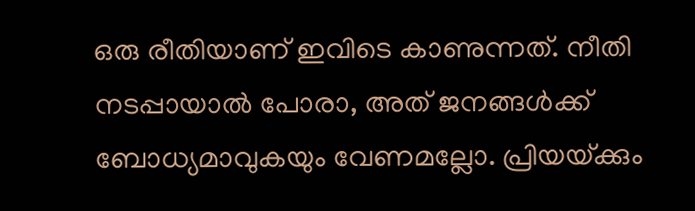ഒരു രീതിയാണ് ഇവിടെ കാണുന്നത്. നീതി നടപ്പായാല്‍ പോരാ, അത് ജനങ്ങള്‍ക്ക് ബോധ്യമാവുകയും വേണമല്ലോ. പ്രിയയ്‌ക്കും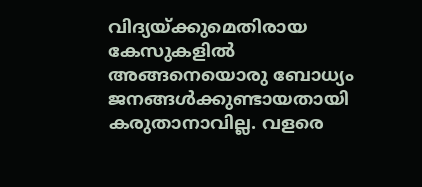വിദ്യയ്‌ക്കുമെതിരായ കേസുകളില്‍ അങ്ങനെയൊരു ബോധ്യം ജനങ്ങള്‍ക്കുണ്ടായതായി കരുതാനാവില്ല. വളരെ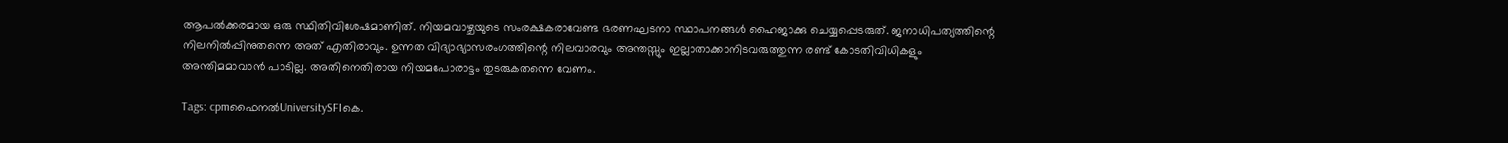ആപല്‍ക്കരമായ ഒരു സ്ഥിതിവിശേഷമാണിത്. നിയമവാഴ്ചയുടെ സംരക്ഷകരാവേണ്ട ഭരണഘടനാ സ്ഥാപനങ്ങള്‍ ഹൈജാക്കു ചെയ്യപ്പെടരുത്. ജനാധിപത്യത്തിന്റെ നിലനില്‍പ്പിനുതന്നെ അത് എതിരാവും. ഉന്നത വിദ്യാഭ്യാസരംഗത്തിന്റെ നിലവാരവും അന്തസ്സും ഇല്ലാതാക്കാനിടവരുത്തുന്ന രണ്ട് കോടതിവിധികളും അന്തിമമാവാന്‍ പാടില്ല. അതിനെതിരായ നിയമപോരാട്ടം തുടരുകതന്നെ വേണം.

Tags: cpmഫൈനല്‍UniversitySFIകെ.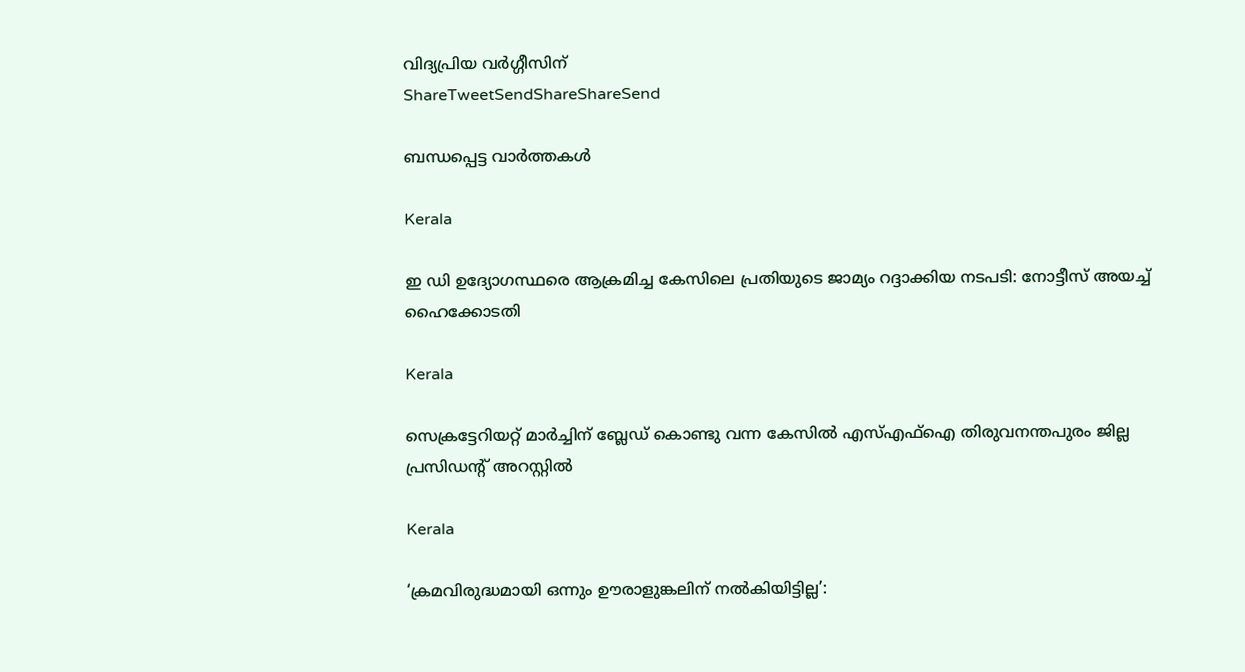വിദ്യപ്രിയ വര്‍ഗ്ഗീസിന്
ShareTweetSendShareShareSend

ബന്ധപ്പെട്ട വാര്‍ത്തകള്‍

Kerala

ഇ ഡി ഉദ്യോഗസ്ഥരെ ആക്രമിച്ച കേസിലെ പ്രതിയുടെ ജാമ്യം റദ്ദാക്കിയ നടപടി: നോട്ടീസ് അയച്ച് ഹൈക്കോടതി

Kerala

സെക്രട്ടേറിയറ്റ് മാര്‍ച്ചിന് ബ്ലേഡ് കൊണ്ടു വന്ന കേസില്‍ എസ്എഫ്‌ഐ തിരുവനന്തപുരം ജില്ല പ്രസിഡന്റ് അറസ്റ്റില്‍

Kerala

‘ക്രമവിരുദ്ധമായി ഒന്നും ഊരാളുങ്കലിന് നൽകിയിട്ടില്ല’: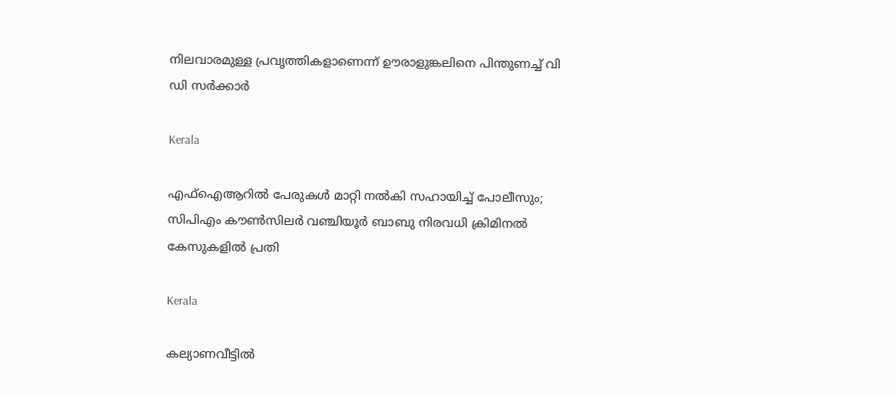നിലവാരമുള്ള പ്രവൃത്തികളാണെന്ന് ഊരാളുങ്കലിനെ പിന്തുണച്ച് വി ഡി സർക്കാർ

Kerala

എഫ്‌ഐആറില്‍ പേരുകള്‍ മാറ്റി നല്‍കി സഹായിച്ച് പോലീസും; സിപിഎം കൗണ്‍സിലര്‍ വഞ്ചിയൂര്‍ ബാബു നിരവധി ക്രിമിനല്‍ കേസുകളില്‍ പ്രതി

Kerala

കല്യാണവീട്ടിൽ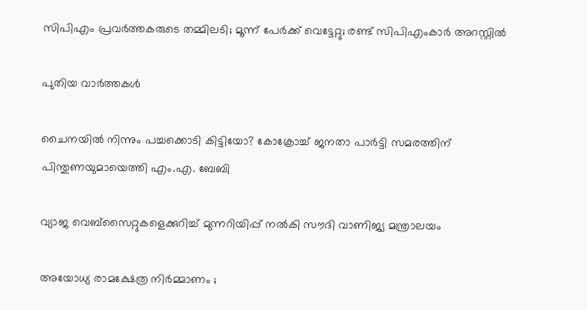സിപിഎം പ്രവർത്തകരുടെ തമ്മിലടി; മൂന്ന് പേർക്ക് വെട്ടേറ്റു; രണ്ട് സിപിഎംകാർ അറസ്റ്റിൽ

പുതിയ വാര്‍ത്തകള്‍

ചൈനയില്‍ നിന്നും പച്ചക്കൊടി കിട്ടിയോ? കോക്രോച്ച് ജനതാ പാര്‍ട്ടി സമരത്തിന് പിന്തുണയുമായെത്തി എം.എ. ബേബി

വ്യാജ വെബ്സൈറ്റുകളെക്കുറിച്ച് മുന്നറിയിപ്പ് നൽകി സൗദി വാണിജ്യ മന്ത്രാലയം

അയോധ്യ രാമക്ഷേത്ര നിർമ്മാണം ;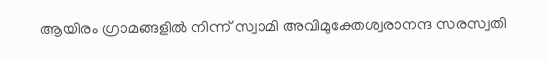ആയിരം ഗ്രാമങ്ങളിൽ നിന്ന് സ്വാമി അവിമുക്തേശ്വരാനന്ദ സരസ്വതി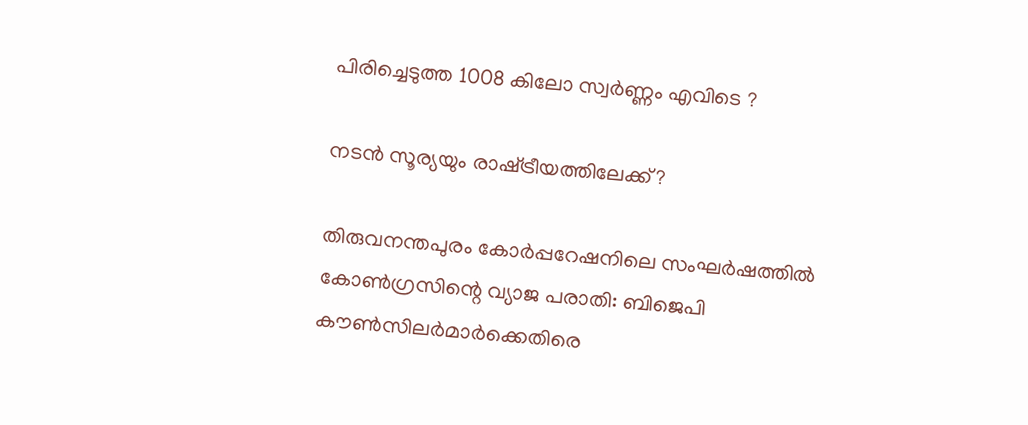പിരിച്ചെടുത്ത 1008 കിലോ സ്വർണ്ണം എവിടെ ?

നടന്‍ സൂര്യയും രാഷ്‌ട്രീയത്തിലേക്ക്?

തിരുവനന്തപുരം കോര്‍പ്പറേഷനിലെ സംഘര്‍ഷത്തില്‍ കോണ്‍ഗ്രസിന്റെ വ്യാജ പരാതി: ബിജെപി കൗണ്‍സിലര്‍മാര്‍ക്കെതിരെ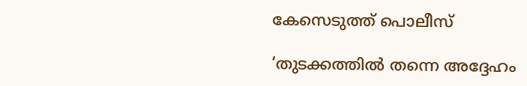കേസെടുത്ത് പൊലീസ്

‘തുടക്കത്തിൽ തന്നെ അദ്ദേഹം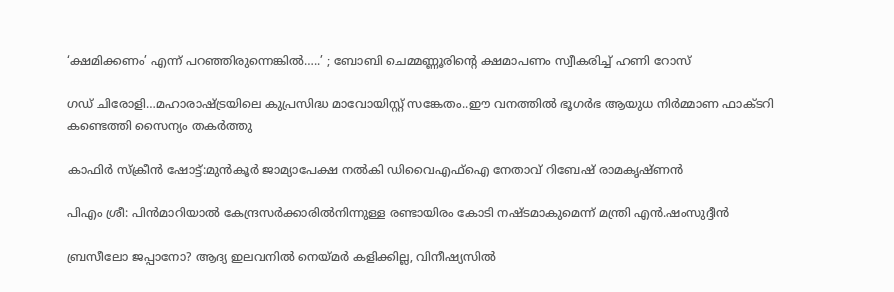‘ക്ഷമിക്കണം’ എന്ന് പറഞ്ഞിരുന്നെങ്കിൽ…..’ ; ബോബി ചെമ്മണ്ണൂരിന്റെ ക്ഷമാപണം സ്വീകരിച്ച് ഹണി റോസ്

ഗഡ് ചിരോളി…മഹാരാഷ്‌ട്രയിലെ കുപ്രസിദ്ധ മാവോയിസ്റ്റ് സങ്കേതം..ഈ വനത്തില്‍ ഭൂഗര്‍ഭ ആയുധ നിര്‍മ്മാണ ഫാക്ടറി കണ്ടെത്തി സൈന്യം തകര്‍ത്തു

കാഫിര്‍ സ്‌ക്രീന്‍ ഷോട്ട്:മുന്‍കൂര്‍ ജാമ്യാപേക്ഷ നല്‍കി ഡിവൈഎഫ്‌ഐ നേതാവ് റിബേഷ് രാമകൃഷ്ണന്‍

പിഎം ശ്രീ: പിന്‍മാറിയാല്‍ കേന്ദ്രസര്‍ക്കാരില്‍നിന്നുള്ള രണ്ടായിരം കോടി നഷ്ടമാകുമെന്ന് മന്ത്രി എന്‍.ഷംസുദ്ദീന്‍

ബ്രസീലോ ജപ്പാനോ? ആദ്യ ഇലവനില്‍ നെയ്‌മര്‍ കളിക്കില്ല, വിനീഷ്യസില്‍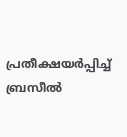പ്രതീക്ഷയര്‍പ്പിച്ച് ബ്രസീല്‍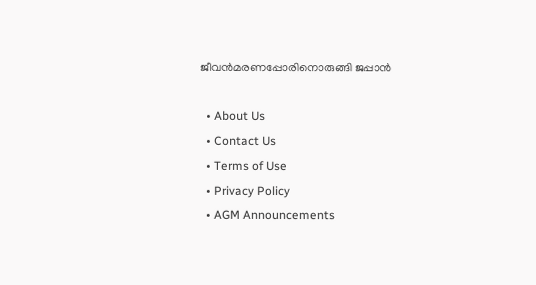ജീവന്‍മരണപ്പോരിനൊരുങ്ങി ജപ്പാന്‍

  • About Us
  • Contact Us
  • Terms of Use
  • Privacy Policy
  • AGM Announcements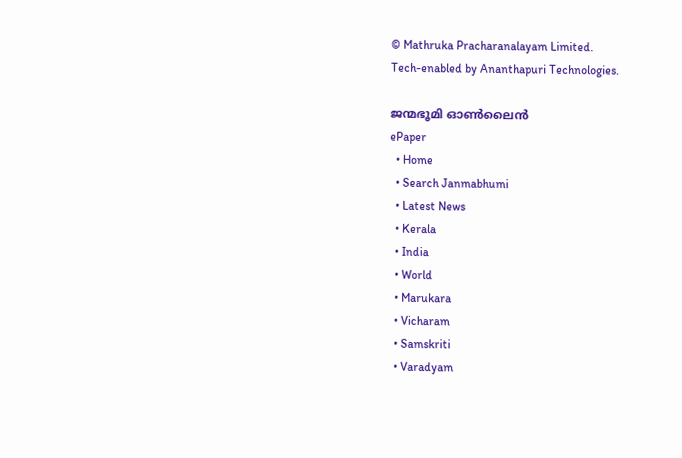© Mathruka Pracharanalayam Limited.
Tech-enabled by Ananthapuri Technologies.

ജന്മഭൂമി ഓണ്‍ലൈന്‍
ePaper
  • Home
  • Search Janmabhumi
  • Latest News
  • Kerala
  • India
  • World
  • Marukara
  • Vicharam
  • Samskriti
  • Varadyam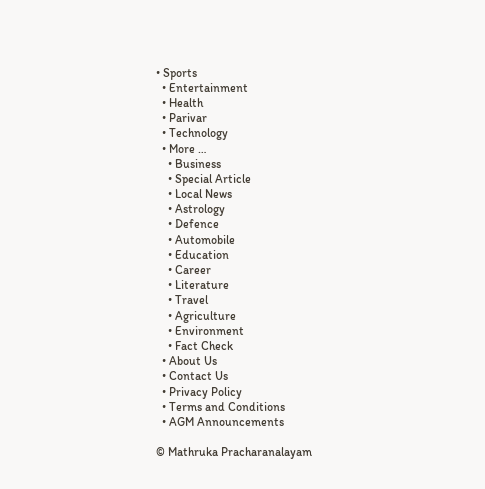• Sports
  • Entertainment
  • Health
  • Parivar
  • Technology
  • More …
    • Business
    • Special Article
    • Local News
    • Astrology
    • Defence
    • Automobile
    • Education
    • Career
    • Literature
    • Travel
    • Agriculture
    • Environment
    • Fact Check
  • About Us
  • Contact Us
  • Privacy Policy
  • Terms and Conditions
  • AGM Announcements

© Mathruka Pracharanalayam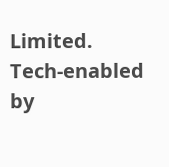Limited.
Tech-enabled by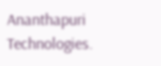Ananthapuri Technologies.